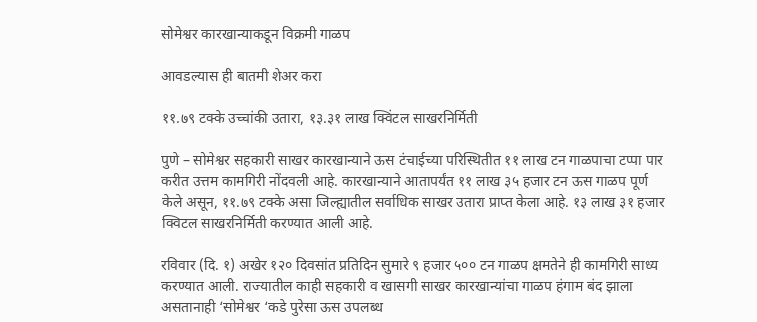सोमेश्वर कारखान्याकडून विक्रमी गाळप

आवडल्यास ही बातमी शेअर करा

११.७९ टक्के उच्चांकी उतारा, १३.३१ लाख क्विंटल साखरनिर्मिती

पुणे – सोमेश्वर सहकारी साखर कारखान्याने ऊस टंचाईच्या परिस्थितीत ११ लाख टन गाळपाचा टप्पा पार करीत उत्तम कामगिरी नोंदवली आहे. कारखान्याने आतापर्यंत ११ लाख ३५ हजार टन ऊस गाळप पूर्ण केले असून, ११.७९ टक्के असा जिल्ह्यातील सर्वाधिक साखर उतारा प्राप्त केला आहे. १३ लाख ३१ हजार क्विटल साखरनिर्मिती करण्यात आली आहे.

रविवार (दि. १) अखेर १२० दिवसांत प्रतिदिन सुमारे ९ हजार ५०० टन गाळप क्षमतेने ही कामगिरी साध्य करण्यात आली. राज्यातील काही सहकारी व खासगी साखर कारखान्यांचा गाळप हंगाम बंद झाला असतानाही ‘सोमेश्वर ‘कडे पुरेसा ऊस उपलब्ध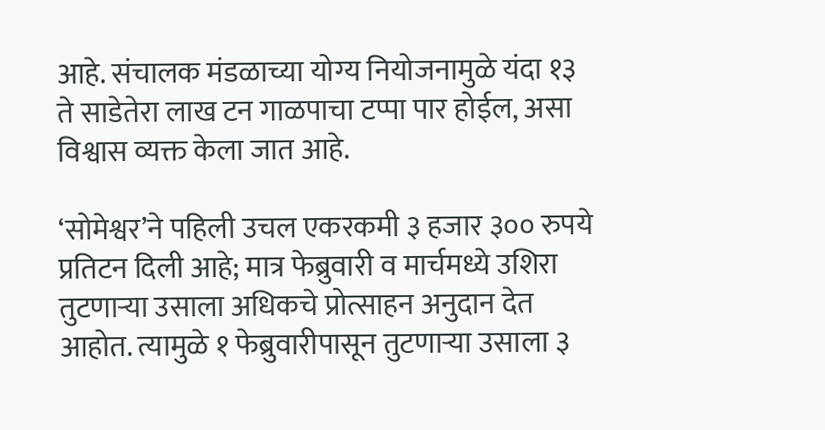आहे. संचालक मंडळाच्या योग्य नियोजनामुळे यंदा १३ ते साडेतेरा लाख टन गाळपाचा टप्पा पार होईल, असा विश्वास व्यक्त केला जात आहे.

‘सोमेश्वर’ने पहिली उचल एकरकमी ३ हजार ३०० रुपये प्रतिटन दिली आहे; मात्र फेब्रुवारी व मार्चमध्ये उशिरा तुटणाऱ्या उसाला अधिकचे प्रोत्साहन अनुदान देत आहोत. त्यामुळे १ फेब्रुवारीपासून तुटणाऱ्या उसाला ३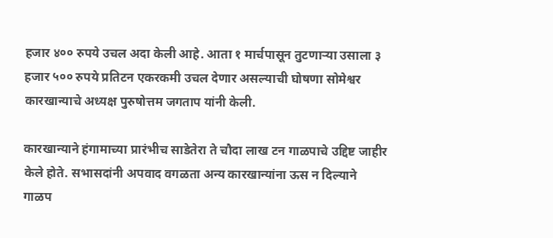हजार ४०० रुपये उचल अदा केली आहे. आता १ मार्चपासून तुटणाऱ्या उसाला ३ हजार ५०० रुपये प्रतिटन एकरकमी उचल देणार असल्याची घोषणा सोमेश्वर कारखान्याचे अध्यक्ष पुरुषोत्तम जगताप यांनी केली.

कारखान्याने हंगामाच्या प्रारंभीच साडेतेरा ते चौदा लाख टन गाळपाचे उद्दिष्ट जाहीर केले होते. सभासदांनी अपवाद वगळता अन्य कारखान्यांना ऊस न दिल्याने गाळप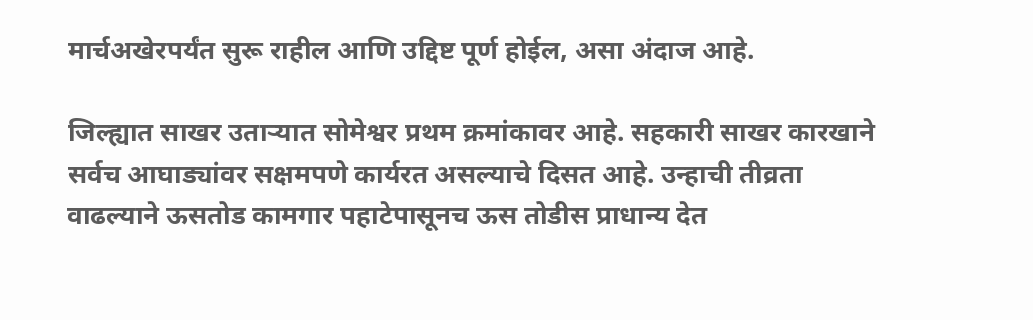मार्चअखेरपर्यंत सुरू राहील आणि उद्दिष्ट पूर्ण होईल, असा अंदाज आहे.

जिल्ह्यात साखर उताऱ्यात सोमेश्वर प्रथम क्रमांकावर आहे. सहकारी साखर कारखाने सर्वच आघाड्यांवर सक्षमपणे कार्यरत असल्याचे दिसत आहे. उन्हाची तीव्रता वाढल्याने ऊसतोड कामगार पहाटेपासूनच ऊस तोडीस प्राधान्य देत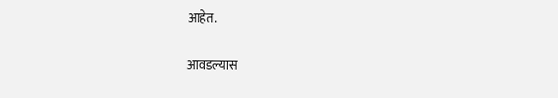आहेत.

आवडल्यास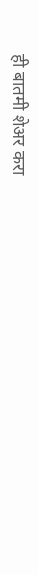ही बातमी शेअर करा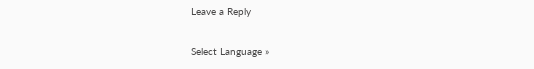Leave a Reply

Select Language »